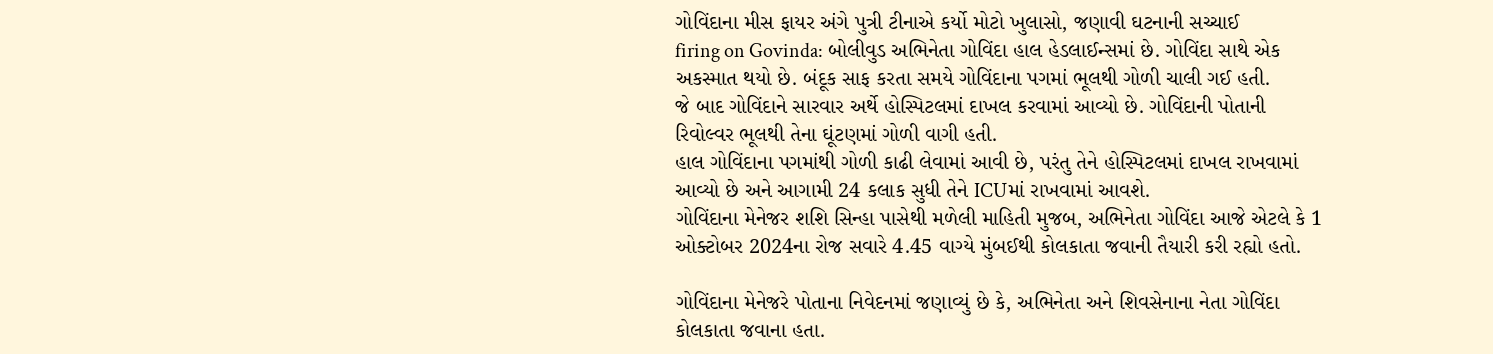ગોવિંદાના મીસ ફાયર અંગે પુત્રી ટીનાએ કર્યો મોટો ખુલાસો, જણાવી ઘટનાની સચ્ચાઈ
firing on Govinda: બોલીવુડ અભિનેતા ગોવિંદા હાલ હેડલાઈન્સમાં છે. ગોવિંદા સાથે એક અકસ્માત થયો છે. બંદૂક સાફ કરતા સમયે ગોવિંદાના પગમાં ભૂલથી ગોળી ચાલી ગઈ હતી.
જે બાદ ગોવિંદાને સારવાર અર્થે હોસ્પિટલમાં દાખલ કરવામાં આવ્યો છે. ગોવિંદાની પોતાની રિવોલ્વર ભૂલથી તેના ઘૂંટણમાં ગોળી વાગી હતી.
હાલ ગોવિંદાના પગમાંથી ગોળી કાઢી લેવામાં આવી છે, પરંતુ તેને હોસ્પિટલમાં દાખલ રાખવામાં આવ્યો છે અને આગામી 24 કલાક સુધી તેને ICUમાં રાખવામાં આવશે.
ગોવિંદાના મેનેજર શશિ સિન્હા પાસેથી મળેલી માહિતી મુજબ, અભિનેતા ગોવિંદા આજે એટલે કે 1 ઓક્ટોબર 2024ના રોજ સવારે 4.45 વાગ્યે મુંબઈથી કોલકાતા જવાની તૈયારી કરી રહ્યો હતો.

ગોવિંદાના મેનેજરે પોતાના નિવેદનમાં જણાવ્યું છે કે, અભિનેતા અને શિવસેનાના નેતા ગોવિંદા કોલકાતા જવાના હતા.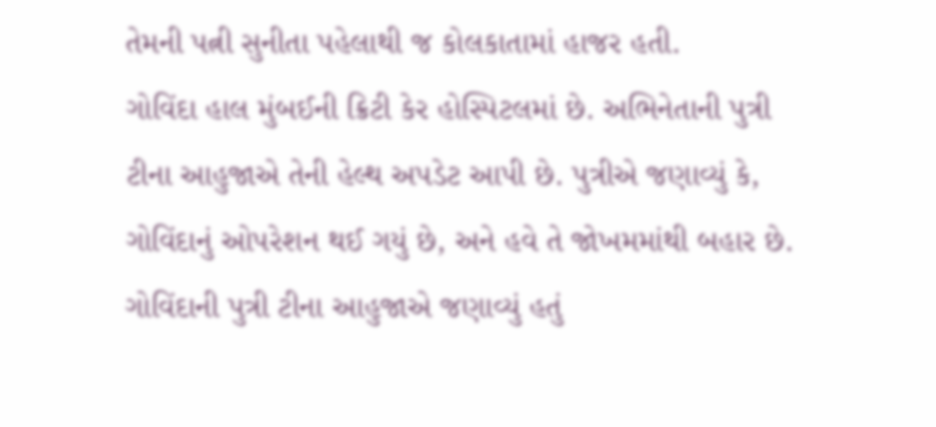તેમની પત્ની સુનીતા પહેલાથી જ કોલકાતામાં હાજર હતી.
ગોવિંદા હાલ મુંબઈની ક્રિટી કેર હોસ્પિટલમાં છે. અભિનેતાની પુત્રી ટીના આહુજાએ તેની હેલ્થ અપડેટ આપી છે. પુત્રીએ જણાવ્યું કે, ગોવિંદાનું ઓપરેશન થઈ ગયું છે, અને હવે તે જોખમમાંથી બહાર છે.
ગોવિંદાની પુત્રી ટીના આહુજાએ જણાવ્યું હતું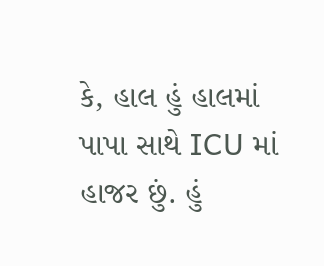કે, હાલ હું હાલમાં પાપા સાથે ICU માં હાજર છું. હું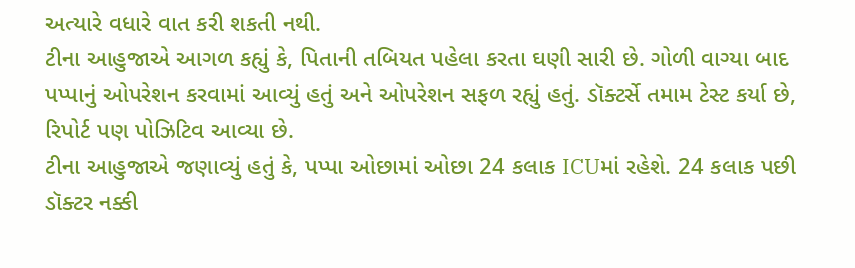અત્યારે વધારે વાત કરી શકતી નથી.
ટીના આહુજાએ આગળ કહ્યું કે, પિતાની તબિયત પહેલા કરતા ઘણી સારી છે. ગોળી વાગ્યા બાદ પપ્પાનું ઓપરેશન કરવામાં આવ્યું હતું અને ઓપરેશન સફળ રહ્યું હતું. ડૉક્ટર્સે તમામ ટેસ્ટ કર્યા છે, રિપોર્ટ પણ પોઝિટિવ આવ્યા છે.
ટીના આહુજાએ જણાવ્યું હતું કે, પપ્પા ઓછામાં ઓછા 24 કલાક ICUમાં રહેશે. 24 કલાક પછી ડૉક્ટર નક્કી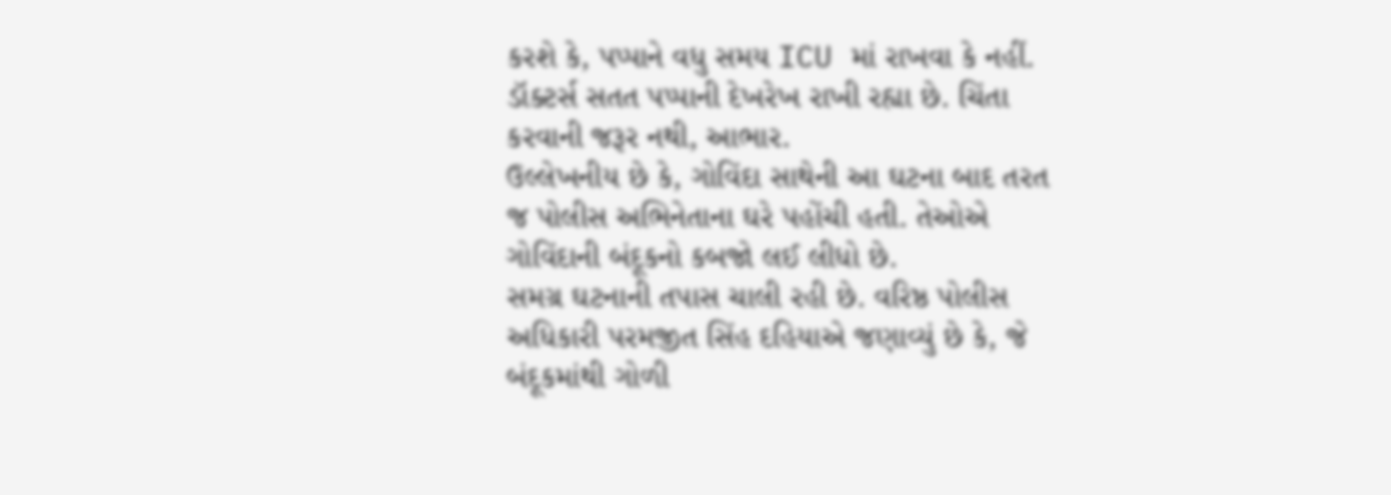કરશે કે, પપ્પાને વધુ સમય ICU માં રાખવા કે નહીં. ડૉક્ટર્સ સતત પપ્પાની દેખરેખ રાખી રહ્યા છે. ચિંતા કરવાની જરૂર નથી, આભાર.
ઉલ્લેખનીય છે કે, ગોવિંદા સાથેની આ ઘટના બાદ તરત જ પોલીસ અભિનેતાના ઘરે પહોંચી હતી. તેઓએ ગોવિંદાની બંદૂકનો કબજો લઈ લીધો છે.
સમગ્ર ઘટનાની તપાસ ચાલી રહી છે. વરિષ્ઠ પોલીસ અધિકારી પરમજીત સિંહ દહિયાએ જણાવ્યું છે કે, જે બંદૂકમાંથી ગોળી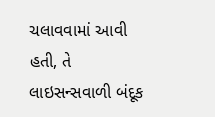ચલાવવામાં આવી હતી, તે લાઇસન્સવાળી બંદૂક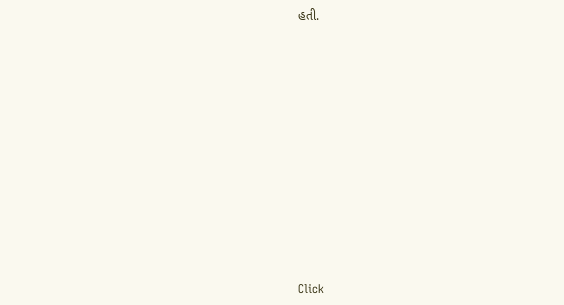હતી.












Click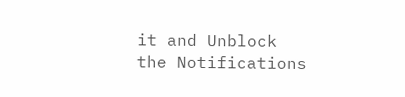it and Unblock the Notifications